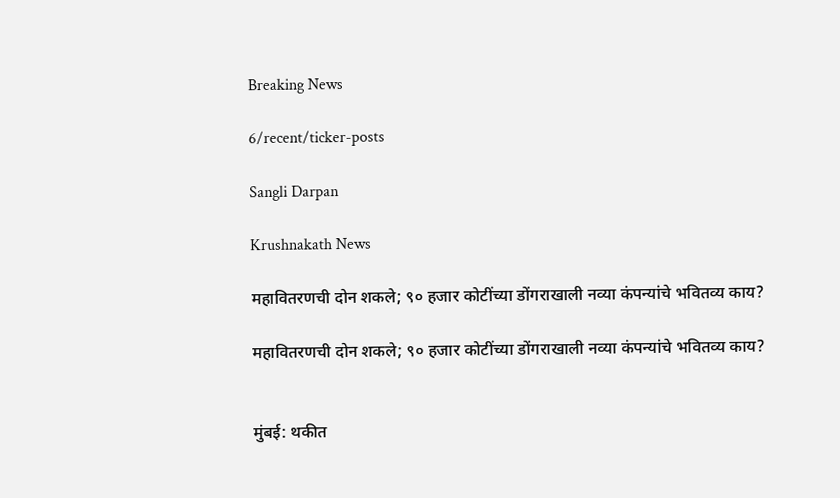Breaking News

6/recent/ticker-posts

Sangli Darpan

Krushnakath News

महावितरणची दोन शकले; ९० हजार कोटींच्या डोंगराखाली नव्या कंपन्यांचे भवितव्य काय?

महावितरणची दोन शकले; ९० हजार कोटींच्या डोंगराखाली नव्या कंपन्यांचे भवितव्य काय?


मुंबई: थकीत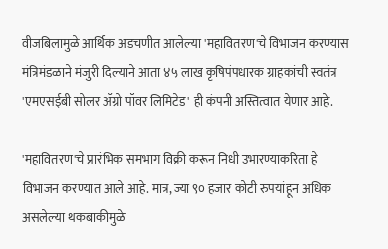वीजबिलामुळे आर्थिक अडचणीत आलेल्या 'महावितरण'चे विभाजन करण्यास मंत्रिमंडळाने मंजुरी दिल्याने आता ४५ लाख कृषिपंपधारक ग्राहकांची स्वतंत्र 'एमएसईबी सोलर ॲग्रो पॉवर लिमिटेड' ही कंपनी अस्तित्वात येणार आहे.

'महावितरण'चे प्रारंभिक समभाग विक्री करून निधी उभारण्याकरिता हे विभाजन करण्यात आले आहे. मात्र, ज्या ९० हजार कोटी रुपयांहून अधिक असलेल्या थकबाकीमुळे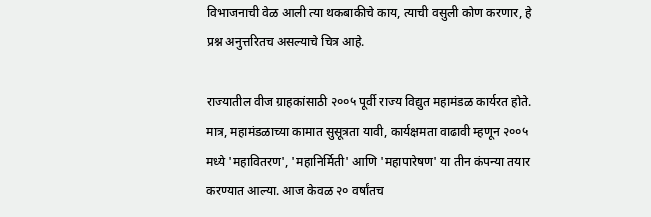विभाजनाची वेळ आली त्या थकबाकीचे काय, त्याची वसुली कोण करणार, हे प्रश्न अनुत्तरितच असल्याचे चित्र आहे.

राज्यातील वीज ग्राहकांसाठी २००५ पूर्वी राज्य विद्युत महामंडळ कार्यरत होते. मात्र, महामंडळाच्या कामात सुसूत्रता यावी, कार्यक्षमता वाढावी म्हणून २००५ मध्ये 'महावितरण', 'महानिर्मिती' आणि 'महापारेषण' या तीन कंपन्या तयार करण्यात आल्या. आज केवळ २० वर्षांतच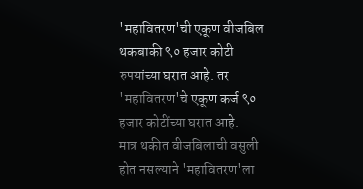'महावितरण'ची एकूण वीजबिल थकबाकी ९० हजार कोटी रुपयांच्या घरात आहे. तर 'महावितरण'चे एकूण कर्ज ९० हजार कोटींच्या घरात आहे.
मात्र थकीत वीजबिलाची वसुली होत नसल्याने 'महावितरण'ला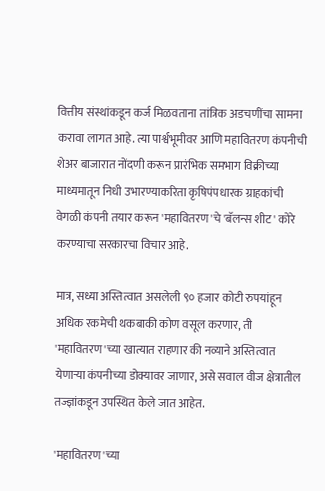वित्तीय संस्थांकडून कर्ज मिळवताना तांत्रिक अडचणींचा सामना करावा लागत आहे. त्या पार्श्वभूमीवर आणि महावितरण कंपनीची शेअर बाजारात नोंदणी करून प्रारंभिक समभाग विक्रीच्या माध्यमातून निधी उभारण्याकरिता कृषिपंपधारक ग्राहकांची वेगळी कंपनी तयार करून 'महावितरण'चे 'बॅलन्स शीट' कोरे करण्याचा सरकारचा विचार आहे.

मात्र, सध्या अस्तित्वात असलेली ९० हजार कोटी रुपयांहून अधिक रकमेची थकबाकी कोण वसूल करणार, ती 'महावितरण'च्या खात्यात राहणार की नव्याने अस्तित्वात येणाऱ्या कंपनीच्या डोक्यावर जाणार, असे सवाल वीज क्षेत्रातील तज्ज्ञांकडून उपस्थित केले जात आहेत.

'महावितरण'च्या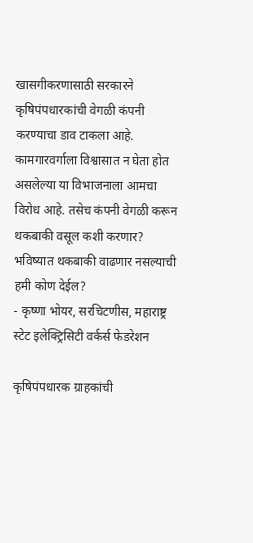खासगीकरणासाठी सरकारने कृषिपंपधारकांची वेगळी कंपनी करण्याचा डाव टाकला आहे. कामगारवर्गाला विश्वासात न घेता होत असलेल्या या विभाजनाला आमचा विरोध आहे. तसेच कंपनी वेगळी करून थकबाकी वसूल कशी करणार? भविष्यात थकबाकी वाढणार नसल्याची हमी कोण देईल?
- कृष्णा भोयर, सरचिटणीस, महाराष्ट्र स्टेट इलेक्ट्रिसिटी वर्कर्स फेडरेशन

कृषिपंपधारक ग्राहकांची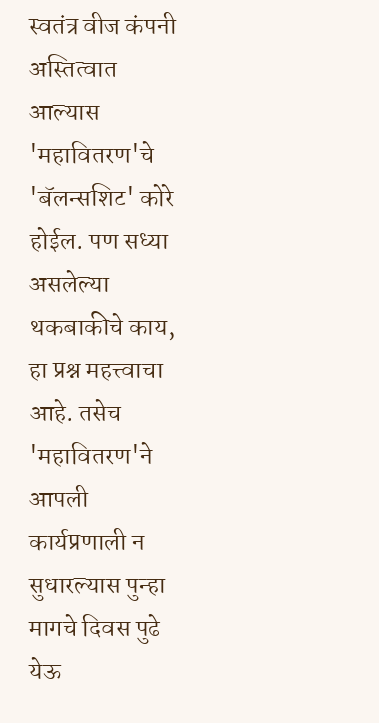स्वतंत्र वीज कंपनी अस्तित्वात आल्यास 'महावितरण'चे 'बॅलन्सशिट' कोरे होईल. पण सध्या असलेल्या थकबाकीचे काय, हा प्रश्न महत्त्वाचा आहे. तसेच 'महावितरण'ने आपली कार्यप्रणाली न सुधारल्यास पुन्हा मागचे दिवस पुढे येऊ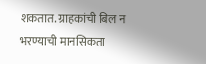शकतात. ग्राहकांची बिल न भरण्याची मानसिकता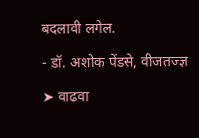बदलावी लगेल.

- डॉ. अशोक पेंडसे, वीजतज्ज्ञ

➤ वाढवा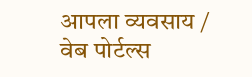आपला व्यवसाय / वेब पोर्टल्स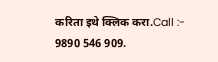करिता इथे क्लिक करा.Call :- 9890 546 909.